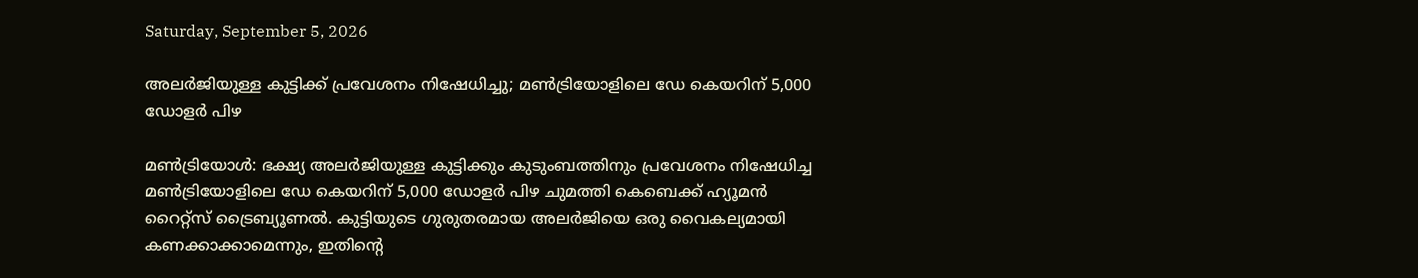Saturday, September 5, 2026

അലര്‍ജിയുള്ള കുട്ടിക്ക് പ്രവേശനം നിഷേധിച്ചു; മണ്‍ട്രിയോളിലെ ഡേ കെയറിന് 5,000 ഡോളര്‍ പിഴ

മണ്‍ട്രിയോള്‍: ഭക്ഷ്യ അലര്‍ജിയുള്ള കുട്ടിക്കും കുടുംബത്തിനും പ്രവേശനം നിഷേധിച്ച മണ്‍ട്രിയോളിലെ ഡേ കെയറിന് 5,000 ഡോളര്‍ പിഴ ചുമത്തി കെബെക്ക് ഹ്യൂമന്‍ റൈറ്റ്‌സ് ട്രൈബ്യൂണല്‍. കുട്ടിയുടെ ഗുരുതരമായ അലര്‍ജിയെ ഒരു വൈകല്യമായി കണക്കാക്കാമെന്നും, ഇതിന്റെ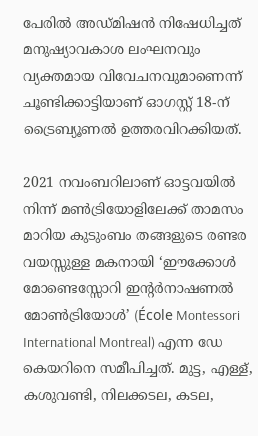പേരില്‍ അഡ്മിഷന്‍ നിഷേധിച്ചത് മനുഷ്യാവകാശ ലംഘനവും വ്യക്തമായ വിവേചനവുമാണെന്ന് ചൂണ്ടിക്കാട്ടിയാണ് ഓഗസ്റ്റ് 18-ന് ട്രൈബ്യൂണല്‍ ഉത്തരവിറക്കിയത്.

2021 നവംബറിലാണ് ഓട്ടവയില്‍ നിന്ന് മണ്‍ട്രിയോളിലേക്ക് താമസം മാറിയ കുടുംബം തങ്ങളുടെ രണ്ടര വയസ്സുള്ള മകനായി ‘ഈക്കോള്‍ മോണ്ടെസ്സോറി ഇന്റര്‍നാഷണല്‍ മോണ്‍ട്രിയോള്‍’ (École Montessori International Montreal) എന്ന ഡേ കെയറിനെ സമീപിച്ചത്. മുട്ട, എള്ള്, കശുവണ്ടി, നിലക്കടല, കടല,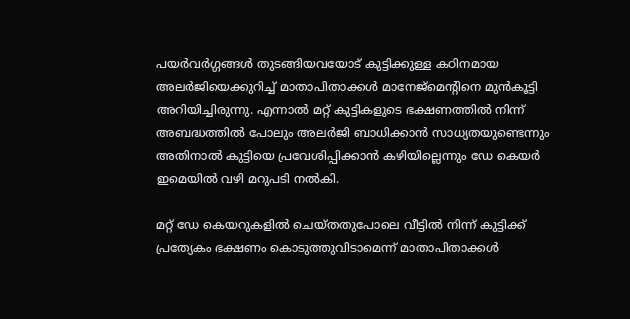പയര്‍വര്‍ഗ്ഗങ്ങള്‍ തുടങ്ങിയവയോട് കുട്ടിക്കുള്ള കഠിനമായ അലര്‍ജിയെക്കുറിച്ച് മാതാപിതാക്കള്‍ മാനേജ്മെന്റിനെ മുന്‍കൂട്ടി അറിയിച്ചിരുന്നു. എന്നാല്‍ മറ്റ് കുട്ടികളുടെ ഭക്ഷണത്തില്‍ നിന്ന് അബദ്ധത്തില്‍ പോലും അലര്‍ജി ബാധിക്കാന്‍ സാധ്യതയുണ്ടെന്നും അതിനാല്‍ കുട്ടിയെ പ്രവേശിപ്പിക്കാന്‍ കഴിയില്ലെന്നും ഡേ കെയര്‍ ഇമെയില്‍ വഴി മറുപടി നല്‍കി.

മറ്റ് ഡേ കെയറുകളില്‍ ചെയ്തതുപോലെ വീട്ടില്‍ നിന്ന് കുട്ടിക്ക് പ്രത്യേകം ഭക്ഷണം കൊടുത്തുവിടാമെന്ന് മാതാപിതാക്കള്‍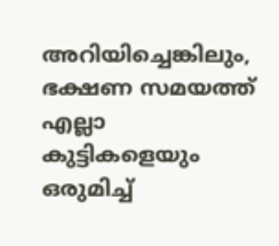അറിയിച്ചെങ്കിലും, ഭക്ഷണ സമയത്ത് എല്ലാ കുട്ടികളെയും ഒരുമിച്ച്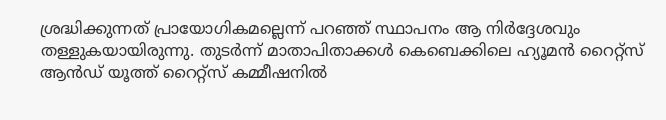ശ്രദ്ധിക്കുന്നത് പ്രായോഗികമല്ലെന്ന് പറഞ്ഞ് സ്ഥാപനം ആ നിര്‍ദ്ദേശവും തള്ളുകയായിരുന്നു. തുടര്‍ന്ന് മാതാപിതാക്കള്‍ കെബെക്കിലെ ഹ്യൂമന്‍ റൈറ്റ്‌സ് ആന്‍ഡ് യൂത്ത് റൈറ്റ്‌സ് കമ്മീഷനില്‍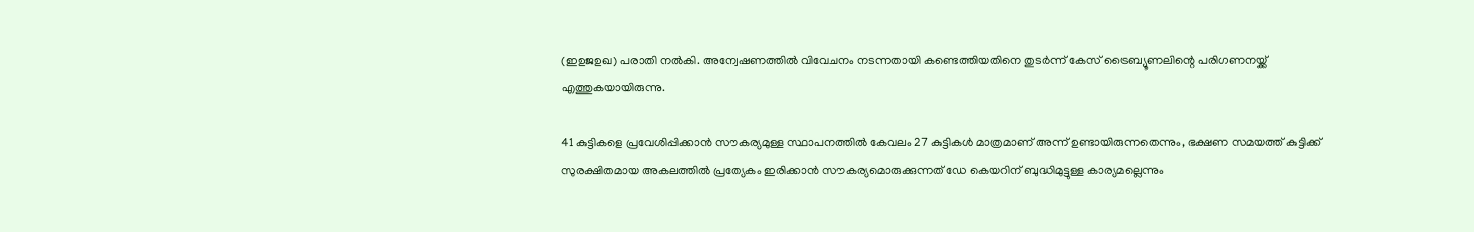(ഇഉജഉഖ) പരാതി നല്‍കി. അന്വേഷണത്തില്‍ വിവേചനം നടന്നതായി കണ്ടെത്തിയതിനെ തുടര്‍ന്ന് കേസ് ട്രൈബ്യൂണലിന്റെ പരിഗണനയ്ക്ക് എത്തുകയായിരുന്നു.

41 കുട്ടികളെ പ്രവേശിപ്പിക്കാന്‍ സൗകര്യമുള്ള സ്ഥാപനത്തില്‍ കേവലം 27 കുട്ടികള്‍ മാത്രമാണ് അന്ന് ഉണ്ടായിരുന്നതെന്നും, ഭക്ഷണ സമയത്ത് കുട്ടിക്ക് സുരക്ഷിതമായ അകലത്തില്‍ പ്രത്യേകം ഇരിക്കാന്‍ സൗകര്യമൊരുക്കുന്നത് ഡേ കെയറിന് ബുദ്ധിമുട്ടുള്ള കാര്യമല്ലെന്നും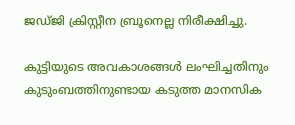ജഡ്ജി ക്രിസ്റ്റീന ബ്രൂനെല്ല നിരീക്ഷിച്ചു.

കുട്ടിയുടെ അവകാശങ്ങള്‍ ലംഘിച്ചതിനും കുടുംബത്തിനുണ്ടായ കടുത്ത മാനസിക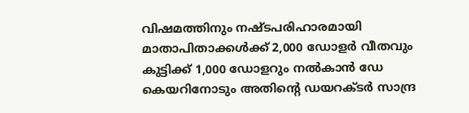വിഷമത്തിനും നഷ്ടപരിഹാരമായി മാതാപിതാക്കള്‍ക്ക് 2,000 ഡോളര്‍ വീതവും കുട്ടിക്ക് 1,000 ഡോളറും നല്‍കാന്‍ ഡേ കെയറിനോടും അതിന്റെ ഡയറക്ടര്‍ സാന്ദ്ര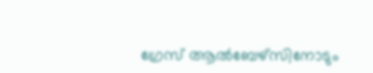ഗ്രേസ് ആല്‍ബേഴ്‌സിനോടും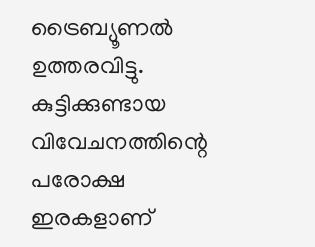ട്രൈബ്യൂണല്‍ ഉത്തരവിട്ടു. കുട്ടിക്കുണ്ടായ വിവേചനത്തിന്റെ പരോക്ഷ ഇരകളാണ്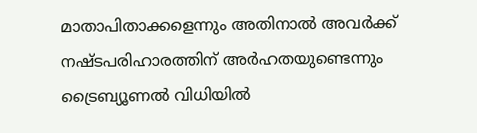മാതാപിതാക്കളെന്നും അതിനാല്‍ അവര്‍ക്ക് നഷ്ടപരിഹാരത്തിന് അര്‍ഹതയുണ്ടെന്നും ട്രൈബ്യൂണല്‍ വിധിയില്‍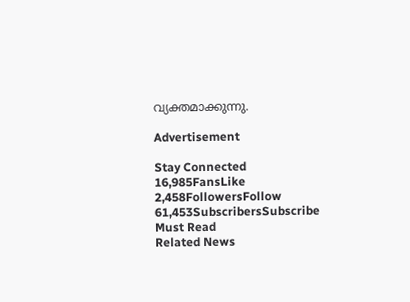വ്യക്തമാക്കുന്നു.

Advertisement

Stay Connected
16,985FansLike
2,458FollowersFollow
61,453SubscribersSubscribe
Must Read
Related News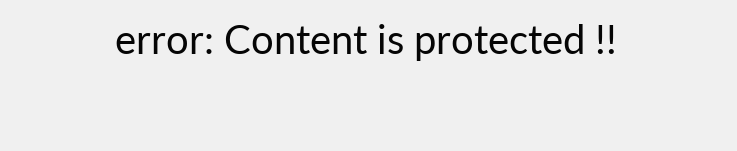error: Content is protected !!